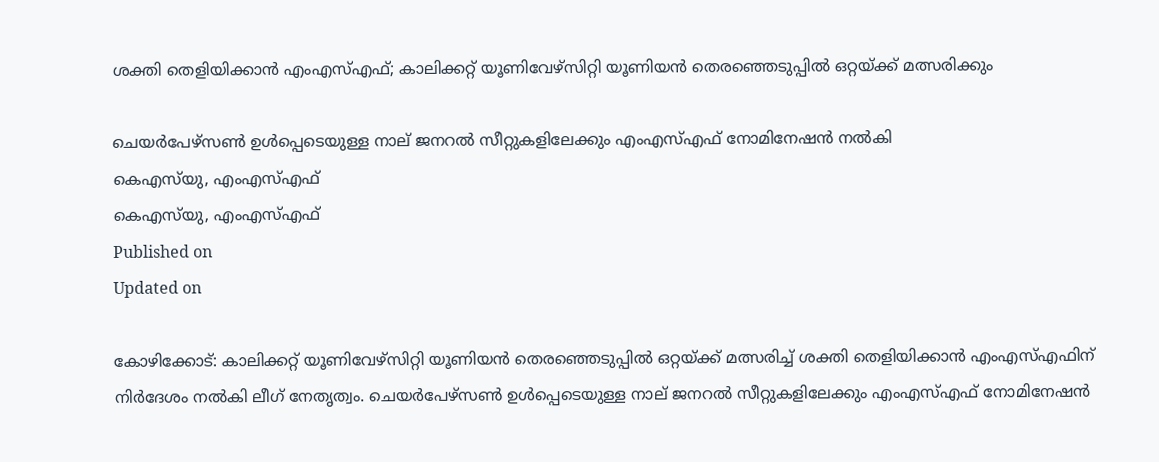ശക്തി തെളിയിക്കാൻ എംഎസ്എഫ്; കാലിക്കറ്റ് യൂണിവേഴ്സിറ്റി യൂണിയൻ തെരഞ്ഞെടുപ്പിൽ ഒറ്റയ്ക്ക് മത്സരിക്കും

ചെയർപേഴ്സൺ ഉൾപ്പെടെയുള്ള നാല് ജനറൽ സീറ്റുകളിലേക്കും എംഎസ്എഫ് നോമിനേഷൻ നൽകി
കെഎസ്‌യു, എംഎസ്എഫ്
കെഎസ്‌യു, എംഎസ്എഫ്
Published on
Updated on

കോഴിക്കോട്: കാലിക്കറ്റ് യൂണിവേഴ്സിറ്റി യൂണിയൻ തെരഞ്ഞെടുപ്പിൽ ഒറ്റയ്ക്ക് മത്സരിച്ച് ശക്തി തെളിയിക്കാൻ എംഎസ്എഫിന് നിർദേശം നൽകി ലീഗ് നേതൃത്വം. ചെയർപേഴ്സൺ ഉൾപ്പെടെയുള്ള നാല് ജനറൽ സീറ്റുകളിലേക്കും എംഎസ്എഫ് നോമിനേഷൻ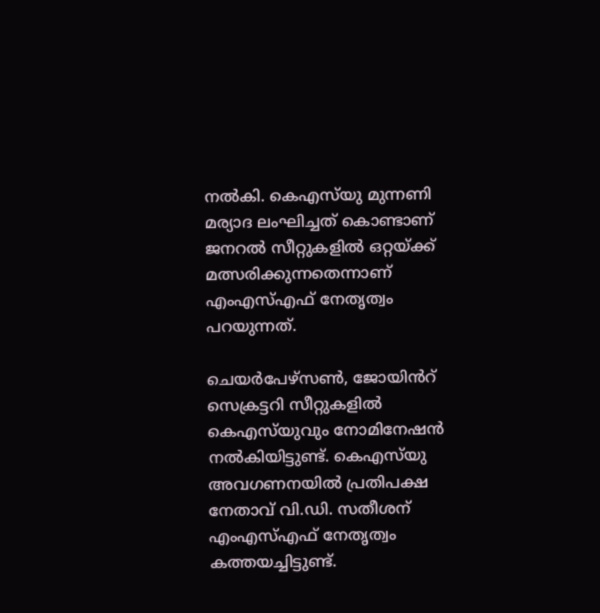നൽകി. കെഎസ്‌യു മുന്നണി മര്യാദ ലംഘിച്ചത് കൊണ്ടാണ് ജനറൽ സീറ്റുകളിൽ ഒറ്റയ്ക്ക് മത്സരിക്കുന്നതെന്നാണ് എംഎസ്എഫ് നേതൃത്വം പറയുന്നത്.

ചെയർപേഴ്സൺ, ജോയിൻറ് സെക്രട്ടറി സീറ്റുകളിൽ കെഎസ്‌യുവും നോമിനേഷൻ നൽകിയിട്ടുണ്ട്. കെഎസ്‌യു അവഗണനയിൽ പ്രതിപക്ഷ നേതാവ് വി.ഡി. സതീശന് എംഎസ്എഫ് നേതൃത്വം കത്തയച്ചിട്ടുണ്ട്.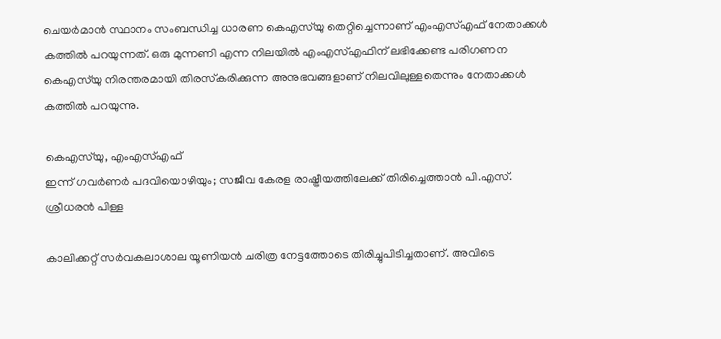ചെയര്‍മാന്‍ സ്ഥാനം സംബന്ധിച്ച ധാരണ കെഎസ്‌യു തെറ്റിച്ചെന്നാണ് എംഎസ്എഫ് നേതാക്കള്‍ കത്തിൽ പറയുന്നത്. ഒരു മുന്നണി എന്ന നിലയില്‍ എംഎസ്എഫിന് ലഭിക്കേണ്ട പരിഗണന കെഎസ്‌യു നിരന്തരമായി തിരസ്‌കരിക്കുന്ന അനുഭവങ്ങളാണ് നിലവിലുള്ളതെന്നും നേതാക്കള്‍ കത്തില്‍ പറയുന്നു.

കെഎസ്‌യു, എംഎസ്എഫ്
ഇന്ന് ഗവർണർ പദവിയൊഴിയും; സജീവ കേരള രാഷ്ട്രീയത്തിലേക്ക് തിരിച്ചെത്താൻ പി.എസ്. ശ്രീധരൻ പിള്ള

കാലിക്കറ്റ് സര്‍വകലാശാല യൂണിയന്‍ ചരിത്ര നേട്ടത്തോടെ തിരിച്ചുപിടിച്ചതാണ്. അവിടെ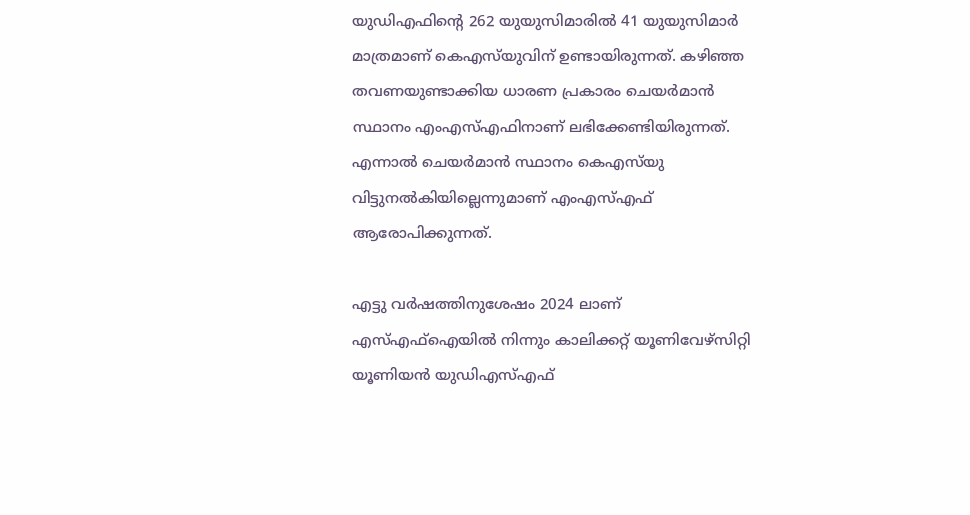യുഡിഎഫിന്റെ 262 യുയുസിമാരില്‍ 41 യുയുസിമാര്‍ മാത്രമാണ് കെഎസ്‌യുവിന് ഉണ്ടായിരുന്നത്. കഴിഞ്ഞ തവണയുണ്ടാക്കിയ ധാരണ പ്രകാരം ചെയര്‍മാന്‍ സ്ഥാനം എംഎസ്എഫിനാണ് ലഭിക്കേണ്ടിയിരുന്നത്. എന്നാല്‍ ചെയര്‍മാന്‍ സ്ഥാനം കെഎസ്‌യു വിട്ടുനല്‍കിയില്ലെന്നുമാണ് എംഎസ്എഫ് ആരോപിക്കുന്നത്.

എട്ടു വർഷത്തിനുശേഷം 2024 ലാണ് എസ്എഫ്ഐയിൽ നിന്നും കാലിക്കറ്റ് യൂണിവേഴ്സിറ്റി യൂണിയൻ യുഡിഎസ്എഫ്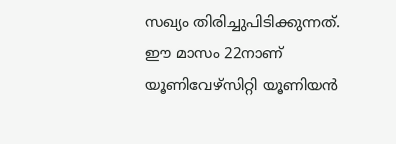സഖ്യം തിരിച്ചുപിടിക്കുന്നത്. ഈ മാസം 22നാണ് യൂണിവേഴ്സിറ്റി യൂണിയൻ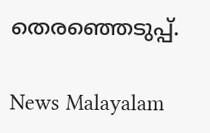തെരഞ്ഞെടുപ്പ്.

News Malayalam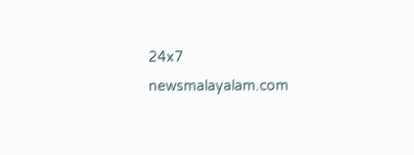24x7
newsmalayalam.com